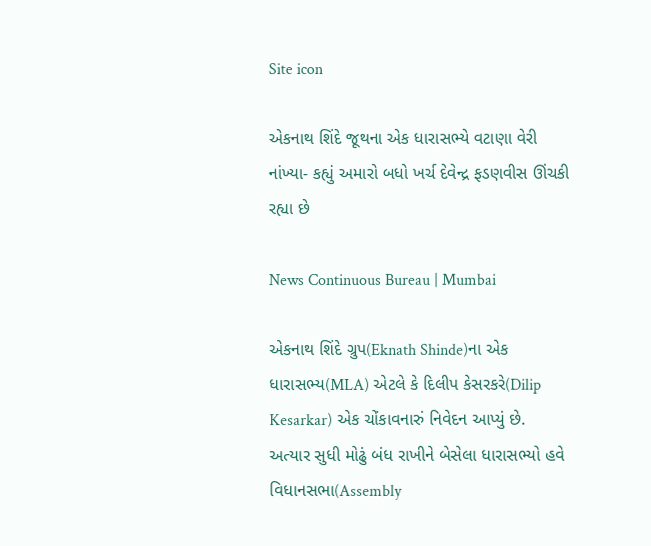Site icon

એકનાથ શિંદે જૂથના એક ધારાસભ્યે વટાણા વેરી નાંખ્યા- કહ્યું અમારો બધો ખર્ચ દેવેન્દ્ર ફડણવીસ ઊંચકી રહ્યા છે

News Continuous Bureau | Mumbai

એકનાથ શિંદે ગ્રુપ(Eknath Shinde)ના એક ધારાસભ્ય(MLA) એટલે કે દિલીપ કેસરકરે(Dilip Kesarkar) એક ચોંકાવનારું નિવેદન આપ્યું છે.  અત્યાર સુધી મોઢું બંધ રાખીને બેસેલા ધારાસભ્યો હવે વિધાનસભા(Assembly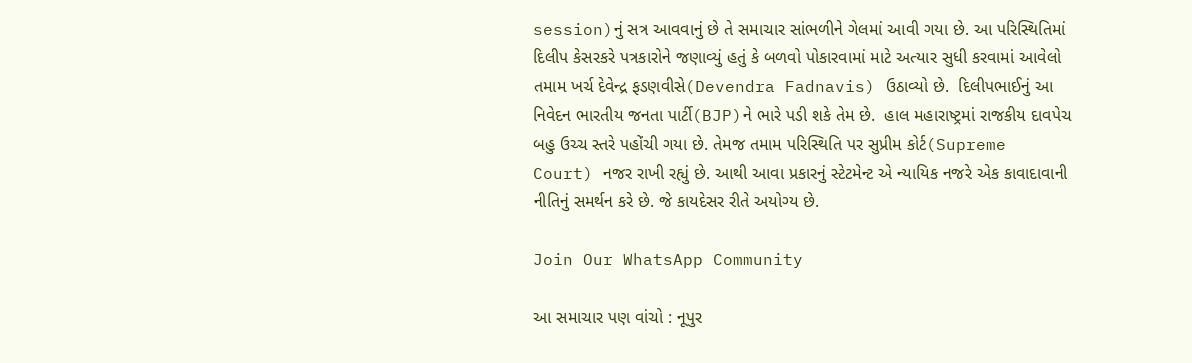session)નું સત્ર આવવાનું છે તે સમાચાર સાંભળીને ગેલમાં આવી ગયા છે. આ પરિસ્થિતિમાં દિલીપ કેસરકરે પત્રકારોને જણાવ્યું હતું કે બળવો પોકારવામાં માટે અત્યાર સુધી કરવામાં આવેલો તમામ ખર્ચ દેવેન્દ્ર ફડણવીસે(Devendra Fadnavis) ઉઠાવ્યો છે.  દિલીપભાઈનું આ નિવેદન ભારતીય જનતા પાર્ટી(BJP)ને ભારે પડી શકે તેમ છે.  હાલ મહારાષ્ટ્રમાં રાજકીય દાવપેચ બહુ ઉચ્ચ સ્તરે પહોંચી ગયા છે. તેમજ તમામ પરિસ્થિતિ પર સુપ્રીમ કોર્ટ(Supreme Court) નજર રાખી રહ્યું છે. આથી આવા પ્રકારનું સ્ટેટમેન્ટ એ ન્યાયિક નજરે એક કાવાદાવાની નીતિનું સમર્થન કરે છે. જે કાયદેસર રીતે અયોગ્ય છે.

Join Our WhatsApp Community

આ સમાચાર પણ વાંચો : નૂપુર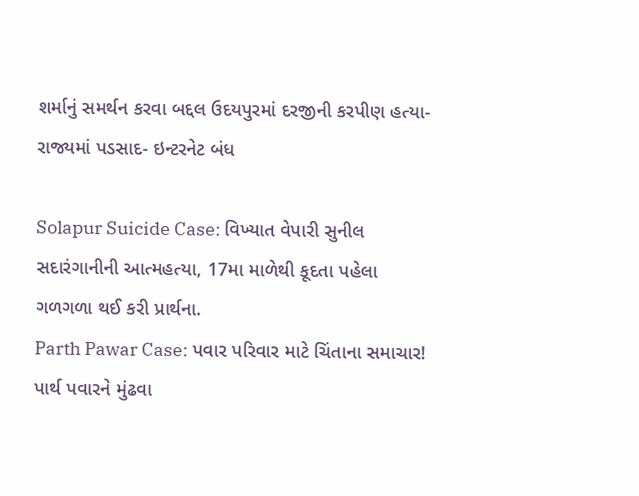શર્માનું સમર્થન કરવા બદ્દલ ઉદયપુરમાં દરજીની કરપીણ હત્યા- રાજ્યમાં પડસાદ- ઇન્ટરનેટ બંધ

Solapur Suicide Case: વિખ્યાત વેપારી સુનીલ સદારંગાનીની આત્મહત્યા, 17મા માળેથી કૂદતા પહેલા ગળગળા થઈ કરી પ્રાર્થના.
Parth Pawar Case: પવાર પરિવાર માટે ચિંતાના સમાચાર! પાર્થ પવારને મુંઢવા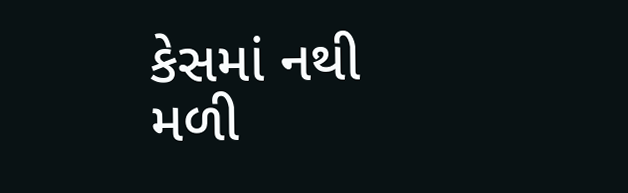કેસમાં નથી મળી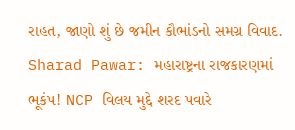રાહત, જાણો શું છે જમીન કૌભાંડનો સમગ્ર વિવાદ.
Sharad Pawar: મહારાષ્ટ્રના રાજકારણમાં ભૂકંપ! NCP વિલય મુદ્દે શરદ પવારે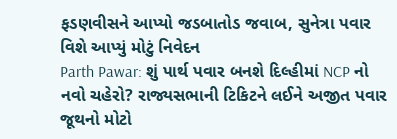ફડણવીસને આપ્યો જડબાતોડ જવાબ, સુનેત્રા પવાર વિશે આપ્યું મોટું નિવેદન
Parth Pawar: શું પાર્થ પવાર બનશે દિલ્હીમાં NCP નો નવો ચહેરો? રાજ્યસભાની ટિકિટને લઈને અજીત પવાર જૂથનો મોટો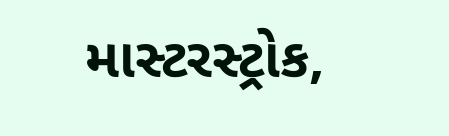માસ્ટરસ્ટ્રોક,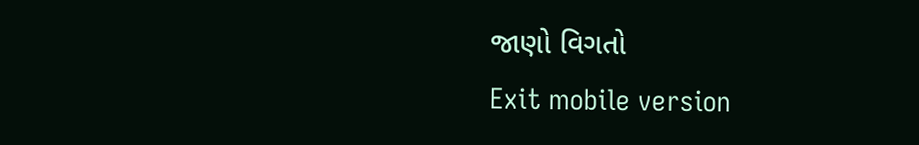જાણો વિગતો
Exit mobile version